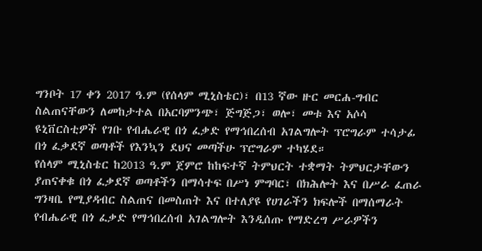ግንቦት 17 ቀን 2017 ዓ.ም (የሰላም ሚኒስቴር)፣ በ13 ኛው ዙር መርሐ-ግብር ስልጠናቸውን ለመከታተል በአርባምንጭ፣ ጅግጅጋ፣ ወሎ፣ መቱ እና አሶሳ ዩኒቨርስቲዎች የገቡ የብሔራዊ በጎ ፈቃድ የማኅበረሰብ አገልግሎት ፕሮግራም ተሳታፊ በጎ ፈቃደኛ ወጣቶች የእንኳን ደህና መጣችሁ ፕሮግራም ተካሄደ።
የሰላም ሚኒስቴር ከ2013 ዓ.ም ጀምሮ ከከፍተኛ ትምህርት ተቋማት ትምህርታቸውን ያጠናቀቁ በጎ ፈቃደኛ ወጣቶችን በማሳተፍ በሥነ ምግባር፣ በክሕሎት እና በሥራ ፈጠራ ግንዛቤ የሚያዳብር ስልጠና በመስጠት እና በተለያዩ የሀገራችን ክፍሎች በማሰማራት የብሔራዊ በጎ ፈቃድ የማኅበረሰብ አገልግሎት እንዲሰጡ የማድረግ ሥራዎችን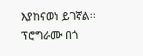እያከናወነ ይገኛል፡፡
ፕሮግራሙ በጎ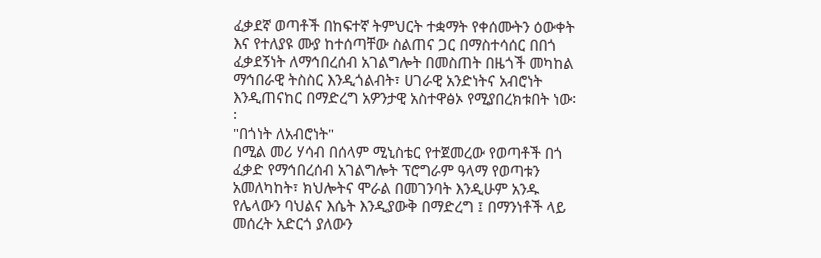ፈቃደኛ ወጣቶች በከፍተኛ ትምህርት ተቋማት የቀሰሙትን ዕውቀት እና የተለያዩ ሙያ ከተሰጣቸው ስልጠና ጋር በማስተሳሰር በበጎ ፈቃደኝነት ለማኅበረሰብ አገልግሎት በመስጠት በዜጎች መካከል ማኅበራዊ ትስስር እንዲጎልብት፣ ሀገራዊ አንድነትና አብሮነት እንዲጠናከር በማድረግ አዎንታዊ አስተዋፅኦ የሚያበረክቱበት ነው፡፡
"በጎነት ለአብሮነት"
በሚል መሪ ሃሳብ በሰላም ሚኒስቴር የተጀመረው የወጣቶች በጎ ፈቃድ የማኅበረሰብ አገልግሎት ፕሮግራም ዓላማ የወጣቱን አመለካከት፣ ክህሎትና ሞራል በመገንባት እንዲሁም አንዱ የሌላውን ባህልና እሴት እንዲያውቅ በማድረግ ፤ በማንነቶች ላይ መሰረት አድርጎ ያለውን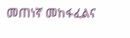መጠነኛ መከፋፈልና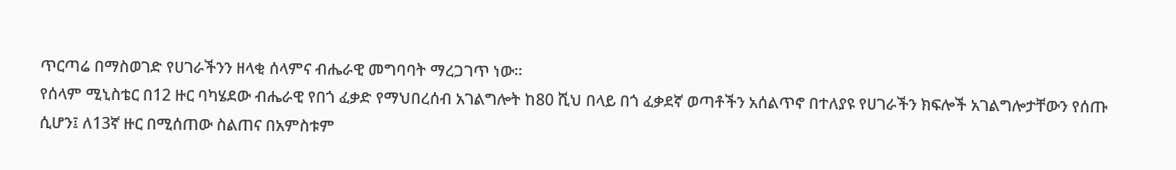ጥርጣሬ በማስወገድ የሀገራችንን ዘላቂ ሰላምና ብሔራዊ መግባባት ማረጋገጥ ነው።
የሰላም ሚኒስቴር በ12 ዙር ባካሄደው ብሔራዊ የበጎ ፈቃድ የማህበረሰብ አገልግሎት ከ80 ሺህ በላይ በጎ ፈቃደኛ ወጣቶችን አሰልጥኖ በተለያዩ የሀገራችን ክፍሎች አገልግሎታቸውን የሰጡ ሲሆን፤ ለ13ኛ ዙር በሚሰጠው ስልጠና በአምስቱም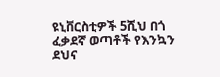ዩኒቨርስቲዎች 5ሺህ በጎ ፈቃደኛ ወጣቶች የእንኳን ደህና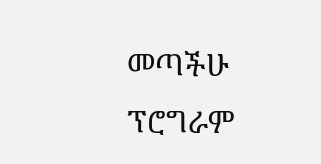መጣችሁ ፕሮግራም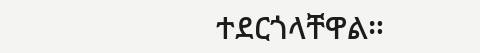ተደርጎላቸዋል።